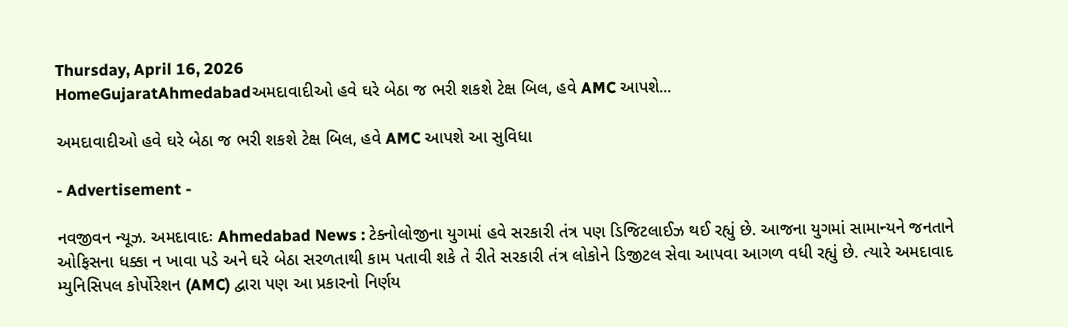Thursday, April 16, 2026
HomeGujaratAhmedabadઅમદાવાદીઓ હવે ઘરે બેઠા જ ભરી શકશે ટેક્ષ બિલ, હવે AMC આપશે...

અમદાવાદીઓ હવે ઘરે બેઠા જ ભરી શકશે ટેક્ષ બિલ, હવે AMC આપશે આ સુવિધા

- Advertisement -

નવજીવન ન્યૂઝ. અમદાવાદઃ Ahmedabad News : ટેક્નોલોજીના યુગમાં હવે સરકારી તંત્ર પણ ડિજિટલાઈઝ થઈ રહ્યું છે. આજના યુગમાં સામાન્યને જનતાને ઓફિસના ધક્કા ન ખાવા પડે અને ઘરે બેઠા સરળતાથી કામ પતાવી શકે તે રીતે સરકારી તંત્ર લોકોને ડિજીટલ સેવા આપવા આગળ વધી રહ્યું છે. ત્યારે અમદાવાદ મ્યુનિસિપલ કોર્પોરેશન (AMC) દ્વારા પણ આ પ્રકારનો નિર્ણય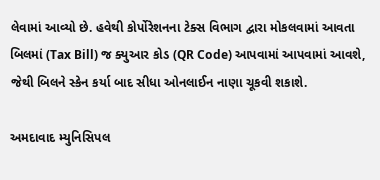લેવામાં આવ્યો છે. હવેથી કોર્પોરેશનના ટેક્સ વિભાગ દ્વારા મોકલવામાં આવતા બિલમાં (Tax Bill) જ ક્યુઆર કોડ (QR Code) આપવામાં આપવામાં આવશે, જેથી બિલને સ્કેન કર્યા બાદ સીધા ઓનલાઈન નાણા ચૂકવી શકાશે.

અમદાવાદ મ્યુનિસિપલ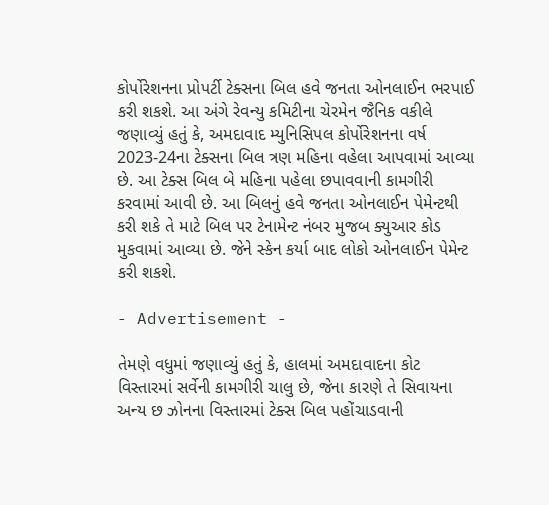કોર્પોરેશનના પ્રોપર્ટી ટેક્સના બિલ હવે જનતા ઓનલાઈન ભરપાઈ કરી શકશે. આ અંગે રેવન્યુ કમિટીના ચેરમેન જૈનિક વકીલે જણાવ્યું હતું કે, અમદાવાદ મ્યુનિસિપલ કોર્પોરેશનના વર્ષ 2023-24ના ટેક્સના બિલ ત્રણ મહિના વહેલા આપવામાં આવ્યા છે. આ ટેક્સ બિલ બે મહિના પહેલા છપાવવાની કામગીરી કરવામાં આવી છે. આ બિલનું હવે જનતા ઓનલાઈન પેમેન્ટથી કરી શકે તે માટે બિલ પર ટેનામેન્ટ નંબર મુજબ ક્યુઆર કોડ મુકવામાં આવ્યા છે. જેને સ્કેન કર્યા બાદ લોકો ઓનલાઈન પેમેન્ટ કરી શકશે.

- Advertisement -

તેમણે વધુમાં જણાવ્યું હતું કે, હાલમાં અમદાવાદના કોટ વિસ્તારમાં સર્વેની કામગીરી ચાલુ છે, જેના કારણે તે સિવાયના અન્ય છ ઝોનના વિસ્તારમાં ટેક્સ બિલ પહોંચાડવાની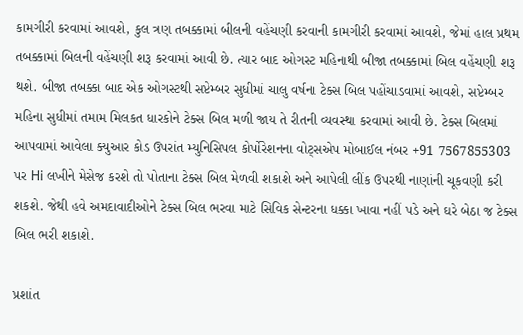કામગીરી કરવામાં આવશે, કુલ ત્રણ તબક્કામાં બીલની વહેંચણી કરવાની કામગીરી કરવામાં આવશે, જેમાં હાલ પ્રથમ તબક્કામાં બિલની વહેંચણી શરૂ કરવામાં આવી છે. ત્યાર બાદ ઓગસ્ટ મહિનાથી બીજા તબક્કામાં બિલ વહેંચણી શરૂ થશે. બીજા તબક્કા બાદ એક ઓગસ્ટથી સપ્ટેમ્બર સુધીમાં ચાલુ વર્ષના ટેક્સ બિલ પહોંચાડવામાં આવશે, સપ્ટેમ્બર મહિના સુધીમાં તમામ મિલકત ધારકોને ટેક્સ બિલ મળી જાય તે રીતની વ્યવસ્થા કરવામાં આવી છે. ટેક્સ બિલમાં આપવામાં આવેલા ક્યુઆર કોડ ઉપરાંત મ્યુનિસિપલ કોર્પોરેશનના વોટ્સએપ મોબાઈલ નંબર +91 7567855303 પર Hi લખીને મેસેજ કરશે તો પોતાના ટેક્સ બિલ મેળવી શકાશે અને આપેલી લીંક ઉપરથી નાણાંની ચૂકવણી કરી શકશે. જેથી હવે અમદાવાદીઓને ટેક્સ બિલ ભરવા માટે સિવિક સેન્ટરના ધક્કા ખાવા નહીં પડે અને ઘરે બેઠા જ ટેક્સ બિલ ભરી શકાશે.

પ્રશાંત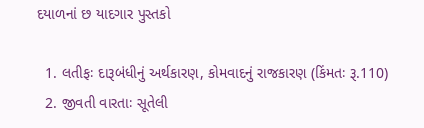દયાળનાં છ યાદગાર પુસ્તકો

  1. લતીફઃ દારૂબંધીનું અર્થકારણ, કોમવાદનું રાજકારણ (કિંમતઃ રૂ.110)
  2. જીવતી વારતાઃ સૂતેલી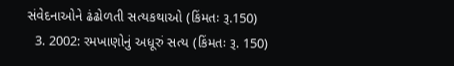સંવેદનાઓને ઢંઢોળતી સત્યકથાઓ (કિંમતઃ રૂ.150)
  3. 2002: રમખાણોનું અધૂરું સત્ય (કિંમતઃ રૂ. 150)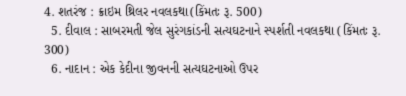4. શતરંજ : ક્રાઇમ થ્રિલર નવલકથા(કિંમતઃ રૂ. 500)
  5. દીવાલ : સાબરમતી જેલ સુરંગકાંડની સત્યઘટનાને સ્પર્શતી નવલકથા (કિંમતઃ રૂ. 300)
  6. નાદાન : એક કેદીના જીવનની સત્યઘટનાઓ ઉપર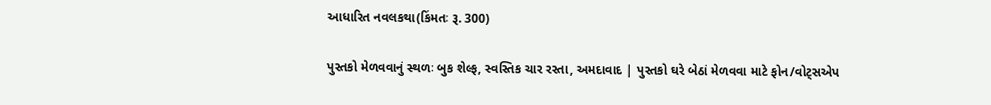આધારિત નવલકથા(કિંમતઃ રૂ. 300)

પુસ્તકો મેળવવાનું સ્થળઃ બુક શેલ્ફ, સ્વસ્તિક ચાર રસ્તા, અમદાવાદ | પુસ્તકો ઘરે બેઠાં મેળવવા માટે ફોન/વોટ્સએપ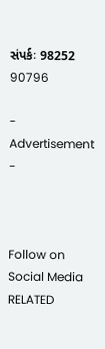સંપર્કઃ 98252 90796

- Advertisement -



Follow on Social Media
RELATED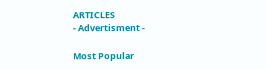ARTICLES
- Advertisment -

Most Popular